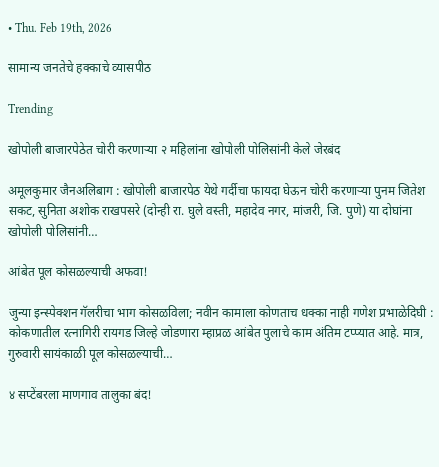• Thu. Feb 19th, 2026

सामान्य जनतेचे हक्काचे व्यासपीठ

Trending

खोपोली बाजारपेठेत चोरी करणाऱ्या २ महिलांना खोपोली पोलिसांनी केले जेरबंद

अमूलकुमार जैनअलिबाग : खोपोली बाजारपेठ येथे गर्दीचा फायदा घेऊन चोरी करणाऱ्या पुनम जितेश सकट, सुनिता अशोक राखपसरे (दोन्ही रा. घुले वस्ती, महादेव नगर, मांजरी, जि. पुणे) या दोघांना खोपोली पोलिसांनी…

आंबेत पूल कोसळल्याची अफवा!

जुन्या इन्स्पेक्शन गॅलरीचा भाग कोसळविला; नवीन कामाला कोणताच धक्का नाही गणेश प्रभाळेदिघी : कोकणातील रत्नागिरी रायगड जिल्हे जोडणारा म्हाप्रळ आंबेत पुलाचे काम अंतिम टप्प्यात आहे. मात्र, गुरुवारी सायंकाळी पूल कोसळल्याची…

४ सप्टेंबरला माणगाव तालुका बंद!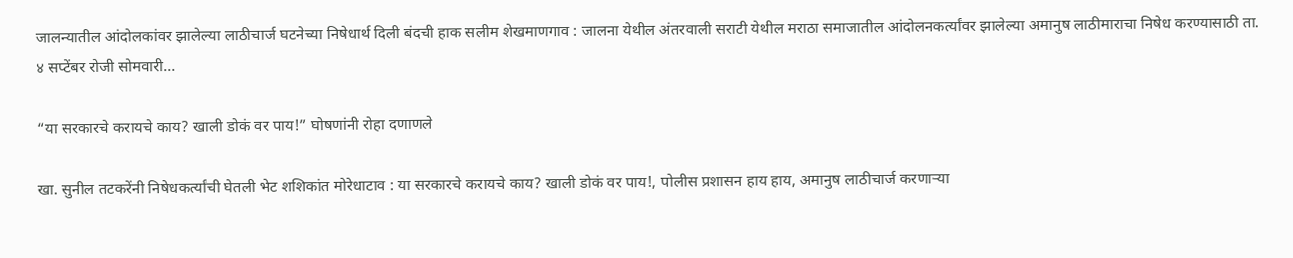जालन्यातील आंदोलकांवर झालेल्या लाठीचार्ज घटनेच्या निषेधार्थ दिली बंदची हाक सलीम शेखमाणगाव : जालना येथील अंतरवाली सराटी येथील मराठा समाजातील आंदोलनकर्त्यांवर झालेल्या अमानुष लाठीमाराचा निषेध करण्यासाठी ता. ४ सप्टेंबर रोजी सोमवारी…

“या सरकारचे करायचे काय? खाली डोकं वर पाय!” घोषणांनी रोहा दणाणले

खा. सुनील तटकरेंनी निषेधकर्त्यांची घेतली भेट शशिकांत मोरेधाटाव : या सरकारचे करायचे काय? खाली डोकं वर पाय!, पोलीस प्रशासन हाय हाय, अमानुष लाठीचार्ज करणाऱ्या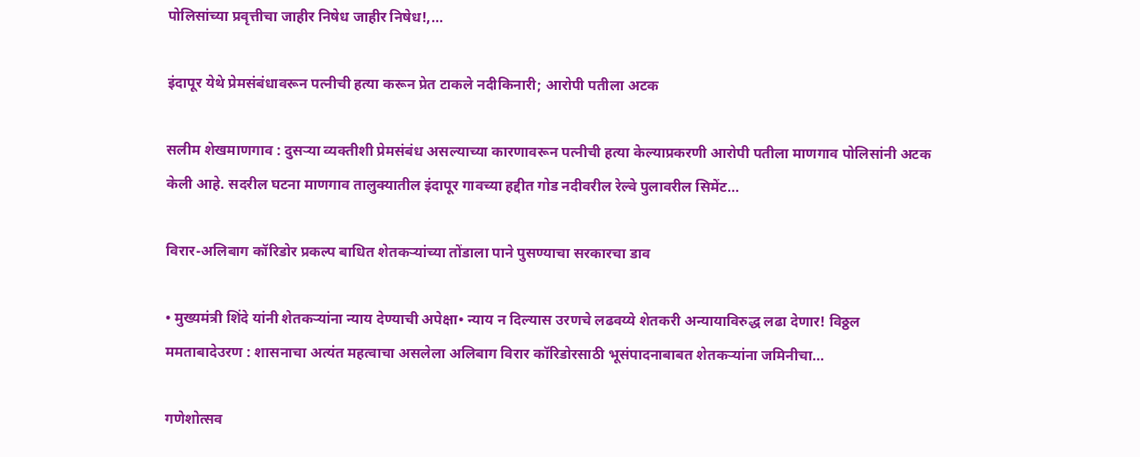पोलिसांच्या प्रवृत्तीचा जाहीर निषेध जाहीर निषेध!,…

इंदापूर येथे प्रेमसंबंधावरून पत्नीची हत्या करून प्रेत टाकले नदीकिनारी; आरोपी पतीला अटक

सलीम शेखमाणगाव : दुसऱ्या व्यक्तीशी प्रेमसंबंध असल्याच्या कारणावरून पत्नीची हत्या केल्याप्रकरणी आरोपी पतीला माणगाव पोलिसांनी अटक केली आहे. सदरील घटना माणगाव तालुक्यातील इंदापूर गावच्या हद्दीत गोड नदीवरील रेल्वे पुलावरील सिमेंट…

विरार-अलिबाग कॉरिडोर प्रकल्प बाधित शेतकर्‍यांच्या तोंडाला पाने पुसण्याचा सरकारचा डाव

• मुख्यमंत्री शिंदे यांनी शेतकर्‍यांना न्याय देण्याची अपेक्षा• न्याय न दिल्यास उरणचे लढवय्ये शेतकरी अन्यायाविरुद्ध लढा देणार! विठ्ठल ममताबादेउरण : शासनाचा अत्यंत महत्वाचा असलेला अलिबाग विरार कॉरिडोरसाठी भूसंपादनाबाबत शेतकर्‍यांना जमिनीचा…

गणेशोत्सव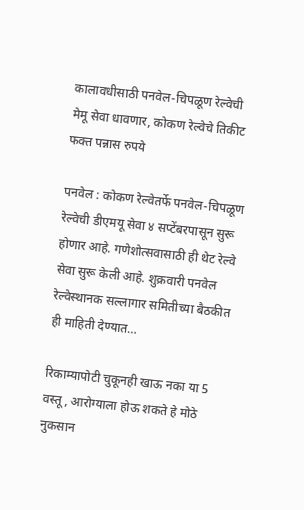कालावधीसाठी पनवेल-चिपळूण रेल्वेची मेमू सेवा धावणार, कोकण रेल्वेचे तिकीट फक्त पन्नास रुपये

पनवेल : कोकण रेल्वेतर्फे पनवेल-चिपळूण रेल्वेची डीएमयू सेवा ४ सप्टेंबरपासून सुरू होणार आहे. गणेशोत्सवासाठी ही थेट रेल्वे सेवा सुरू केली आहे. शुक्रवारी पनवेल रेल्वेस्थानक सल्लागार समितीच्या बैठकीत ही माहिती देण्यात…

रिकाम्यापोटी चुकूनही खाऊ नका या 5 वस्तू, आरोग्याला होऊ शकते हे मोठे नुकसान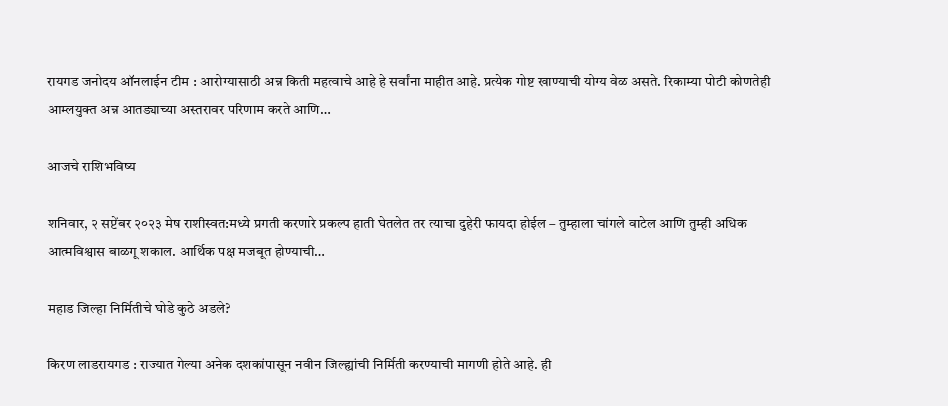रायगड जनोदय ऑनलाईन टीम : आरोग्यासाठी अन्न किती महत्वाचे आहे हे सर्वांना माहीत आहे. प्रत्येक गोष्ट खाण्याची योग्य वेळ असते. रिकाम्या पोटी कोणतेही आम्लयुक्त अन्न आतड्याच्या अस्तरावर परिणाम करते आणि…

आजचे राशिभविष्य

शनिवार, २ सप्टेंबर २०२३ मेष राशीस्वत:मध्ये प्रगती करणारे प्रकल्प हाती घेतलेत तर त्याचा दुहेरी फायदा होईल – तुम्हाला चांगले वाटेल आणि तुम्ही अधिक आत्मविश्वास बाळगू शकाल. आर्थिक पक्ष मजबूत होण्याची…

महाड जिल्हा निर्मितीचे घोडे कुठे अडले?

किरण लाडरायगड : राज्यात गेल्या अनेक दशकांपासून नवीन जिल्ह्यांची निर्मिती करण्याची मागणी होते आहे. ही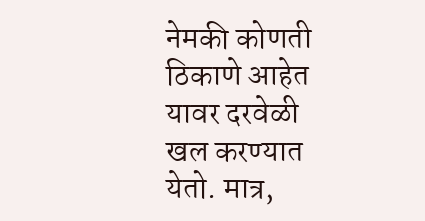नेमकी कोणती ठिकाणे आहेत यावर दरवेळी खल करण्यात येतो. मात्र,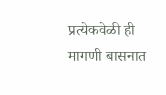प्रत्येकवेळी ही मागणी बासनात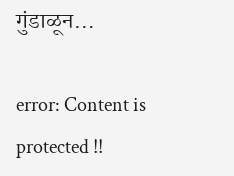गुंडाळून…

error: Content is protected !!